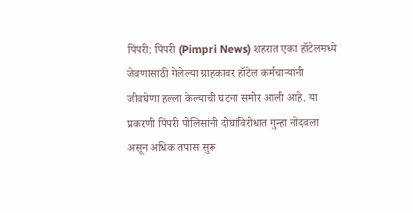पिंपरी: पिंपरी (Pimpri News) शहरात एका हॉटेलमध्ये जेवणासाठी गेलेल्या ग्राहकावर हॉटेल कर्मचाऱ्यांनी जीवघेणा हल्ला केल्याची घटना समोर आली आहे. या प्रकरणी पिंपरी पोलिसांनी दोघांविरोधात गुन्हा नोंदवला असून अधिक तपास सुरू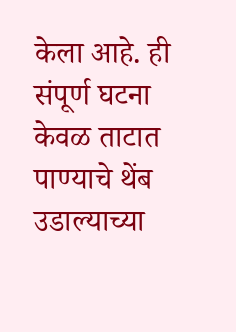केला आहे. ही संपूर्ण घटना केवळ ताटात पाण्याचे थेंब उडाल्याच्या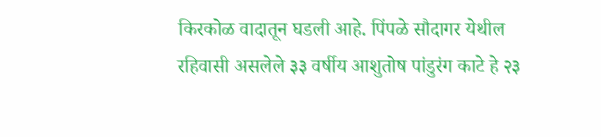किरकोळ वादातून घडली आहे. पिंपळे सौदागर येथील रहिवासी असलेले ३३ वर्षीय आशुतोष पांडुरंग काटे हे २३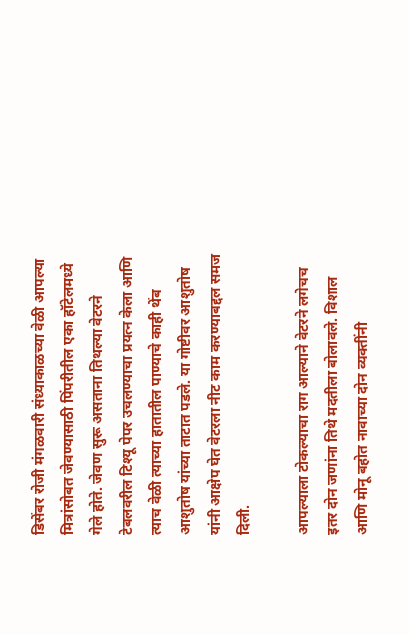डिसेंबर रोजी मंगळवारी संध्याकाळच्या वेळी आपल्या मित्रांसोबत जेवण्यासाठी पिंपरीतील एका हॉटेलमध्ये गेले होते. जेवण सुरू असताना तिथल्या वेटरने टेबलवरील टिश्यू पेपर उचलण्याचा प्रयत्न केला आणि त्याच वेळी त्याच्या हातातील पाण्याचे काही थेंब आशुतोष यांच्या ताटात पडले. या गोष्टीवर आशुतोष यांनी आक्षेप घेत वेटरला नीट काम करण्याबद्दल समज दिली.

आपल्याला टोकल्याचा राग आल्याने वेटरने लगेचच इतर दोन जणांना तिथे मदतीला बोलावले. विशाल आणि मोनू बहोत नावाच्या दोन व्यक्तींनी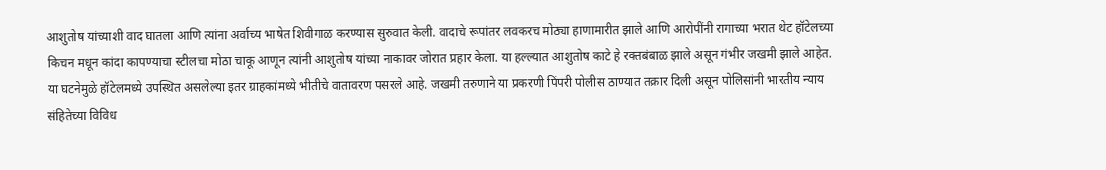आशुतोष यांच्याशी वाद घातला आणि त्यांना अर्वाच्य भाषेत शिवीगाळ करण्यास सुरुवात केली. वादाचे रूपांतर लवकरच मोठ्या हाणामारीत झाले आणि आरोपींनी रागाच्या भरात थेट हॉटेलच्या किचन मधून कांदा कापण्याचा स्टीलचा मोठा चाकू आणून त्यांनी आशुतोष यांच्या नाकावर जोरात प्रहार केला. या हल्ल्यात आशुतोष काटे हे रक्तबंबाळ झाले असून गंभीर जखमी झाले आहेत.
या घटनेमुळे हॉटेलमध्ये उपस्थित असलेल्या इतर ग्राहकांमध्ये भीतीचे वातावरण पसरले आहे. जखमी तरुणाने या प्रकरणी पिंपरी पोलीस ठाण्यात तक्रार दिली असून पोलिसांनी भारतीय न्याय संहितेच्या विविध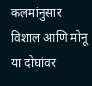कलमांनुसार विशाल आणि मोनू या दोघांवर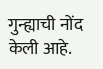गुन्ह्याची नोंद केली आहे.